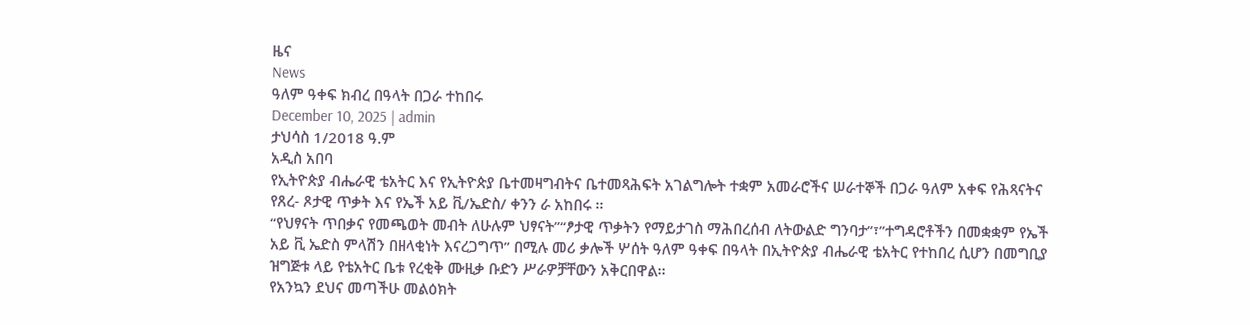ዜና
News
ዓለም ዓቀፍ ክብረ በዓላት በጋራ ተከበሩ
December 10, 2025 | admin
ታህሳስ 1/2018 ዓ.ም
አዲስ አበባ
የኢትዮጵያ ብሔራዊ ቴአትር እና የኢትዮጵያ ቤተመዛግብትና ቤተመጻሕፍት አገልግሎት ተቋም አመራሮችና ሠራተኞች በጋራ ዓለም አቀፍ የሕጻናትና የጸረ- ጾታዊ ጥቃት እና የኤች አይ ቪ/ኤድስ/ ቀንን ራ አከበሩ ፡፡
“የህፃናት ጥበቃና የመጫወት መብት ለሁሉም ህፃናት”“ፆታዊ ጥቃትን የማይታገስ ማሕበረሰብ ለትውልድ ግንባታ”፣”ተግዳሮቶችን በመቋቋም የኤች አይ ቪ ኤድስ ምላሽን በዘላቂነት እናረጋግጥ” በሚሉ መሪ ቃሎች ሦሰት ዓለም ዓቀፍ በዓላት በኢትዮጵያ ብሔራዊ ቴአትር የተከበረ ሲሆን በመግቢያ ዝግጅቱ ላይ የቴአትር ቤቱ የረቂቅ ሙዚቃ ቡድን ሥራዎቻቸውን አቅርበዋል፡፡
የአንኳን ደህና መጣችሁ መልዕክት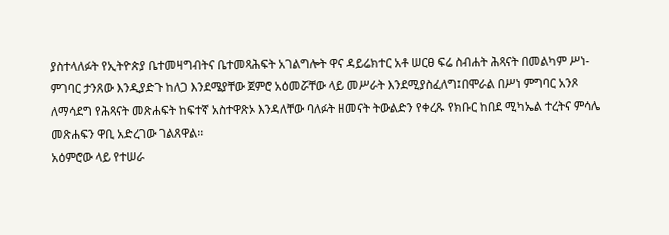ያስተላለፉት የኢትዮጵያ ቤተመዛግብትና ቤተመጻሕፍት አገልግሎት ዋና ዳይሬክተር አቶ ሠርፀ ፍሬ ስብሐት ሕጻናት በመልካም ሥነ-ምገባር ታንጸው እንዲያድጉ ከለጋ እንደሜያቸው ጀምሮ አዕመሯቸው ላይ መሥራት እንደሚያስፈለግ፤በሞራል በሥነ ምግባር አንጾ ለማሳደግ የሕጻናት መጽሐፍት ከፍተኛ አስተዋጽኦ እንዳለቸው ባለፉት ዘመናት ትውልድን የቀረጹ የክቡር ከበደ ሚካኤል ተረትና ምሳሌ መጽሐፍን ዋቢ አድረገው ገልጸዋል፡፡
አዕምሮው ላይ የተሠራ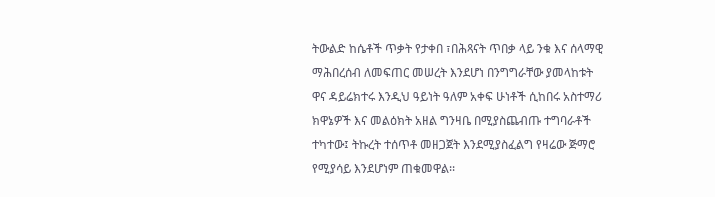ትውልድ ከሴቶች ጥቃት የታቀበ ፣በሕጻናት ጥበቃ ላይ ንቁ እና ሰላማዊ ማሕበረሰብ ለመፍጠር መሠረት እንደሆነ በንግግራቸው ያመላከቱት ዋና ዳይሬክተሩ እንዲህ ዓይነት ዓለም አቀፍ ሁነቶች ሲከበሩ አስተማሪ ክዋኔዎች እና መልዕክት አዘል ግንዛቤ በሚያስጨብጡ ተግባራቶች ተካተው፤ ትኩረት ተሰጥቶ መዘጋጀት እንደሚያስፈልግ የዛሬው ጅማሮ የሚያሳይ እንደሆነም ጠቁመዋል፡፡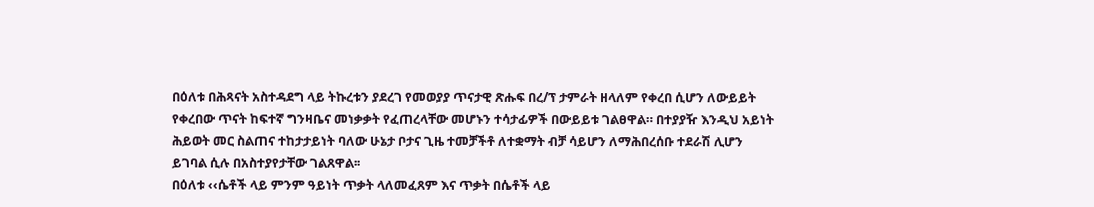በዕለቱ በሕጻናት አስተዳደግ ላይ ትኩረቱን ያደረገ የመወያያ ጥናታዊ ጽሑፍ በረ/ፕ ታምራት ዘላለም የቀረበ ሲሆን ለውይይት የቀረበው ጥናት ከፍተኛ ግንዛቤና መነቃቃት የፈጠረላቸው መሆኑን ተሳታፊዎች በውይይቱ ገልፀዋል። በተያያዥ እንዲህ አይነት ሕይወት መር ስልጠና ተከታታይነት ባለው ሁኔታ ቦታና ጊዜ ተመቻችቶ ለተቋማት ብቻ ሳይሆን ለማሕበረሰቡ ተደራሽ ሊሆን ይገባል ሲሉ በአስተያየታቸው ገልጸዋል፡፡
በዕለቱ ‹‹ሴቶች ላይ ምንም ዓይነት ጥቃት ላለመፈጸም እና ጥቃት በሴቶች ላይ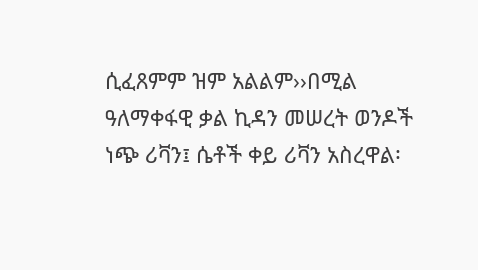ሲፈጸምም ዝም አልልም››በሚል ዓለማቀፋዊ ቃል ኪዳን መሠረት ወንዶች ነጭ ሪቫን፤ ሴቶች ቀይ ሪቫን አስረዋል፡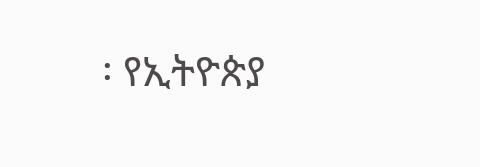፡ የኢትዮጵያ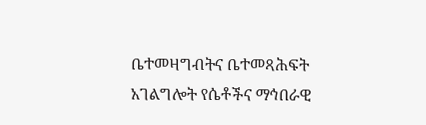ቤተመዛግብትና ቤተመጻሕፍት አገልግሎት የሴቶችና ማኅበራዊ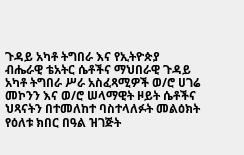ጉዳይ አካቶ ትግበራ እና የኢትዮጵያ ብሔራዊ ቴአትር ሴቶችና ማህበራዊ ጉዳይ አካቶ ትግበራ ሥራ አስፈጻሚዎች ወ/ሮ ሀገሬ መኮንን እና ወ/ሮ ሠላማዊት ዞይት ሴቶችና ህጻናትን በተመለከተ ባስተላለፉት መልዕክት የዕለቱ ክበር በዓል ዝገጅት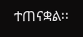ተጠናቋል፡፡